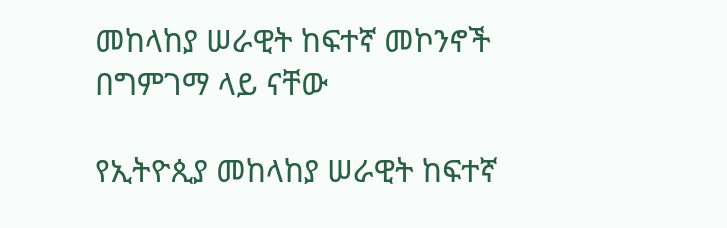መከላከያ ሠራዊት ከፍተኛ መኮንኖች በግምገማ ላይ ናቸው

የኢትዮጲያ መከላከያ ሠራዊት ከፍተኛ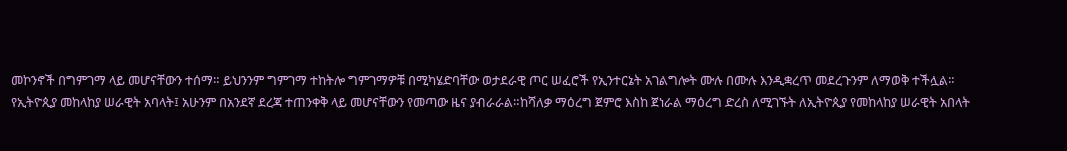መኮንኖች በግምገማ ላይ መሆናቸውን ተሰማ። ይህንንም ግምገማ ተከትሎ ግምገማዎቹ በሚካሄድባቸው ወታደራዊ ጦር ሠፈሮች የኢንተርኔት አገልግሎት ሙሉ በሙሉ እንዲቋረጥ መደረጉንም ለማወቅ ተችሏል።
የኢትዮጲያ መከላከያ ሠራዊት አባላት፤ አሁንም በአንደኛ ደረጃ ተጠንቀቅ ላይ መሆናቸውን የመጣው ዜና ያብራራል።ከሻለቃ ማዕረግ ጀምሮ እስከ ጀነራል ማዕረግ ድረስ ለሚገኙት ለኢትዮጲያ የመከላከያ ሠራዊት አበላት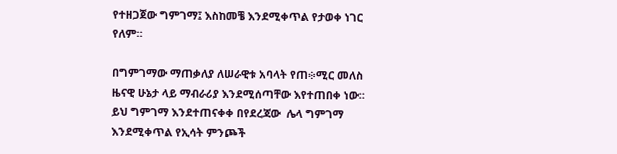የተዘጋጀው ግምገማ፤ እስከመቼ እንደሚቀጥል የታወቀ ነገር የለም።

በግምገማው ማጠቃለያ ለሠራዊቱ አባላት የጠ፨ሚር መለስ ዜናዊ ሁኔታ ላይ ማብራሪያ እንደሚሰጣቸው እየተጠበቀ ነው። ይህ ግምገማ እንደተጠናቀቀ በየደረጃው  ሌላ ግምገማ እንደሚቀጥል የኢሳት ምንጮች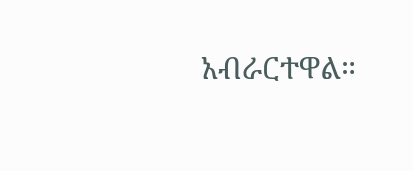አብራርተዋል።